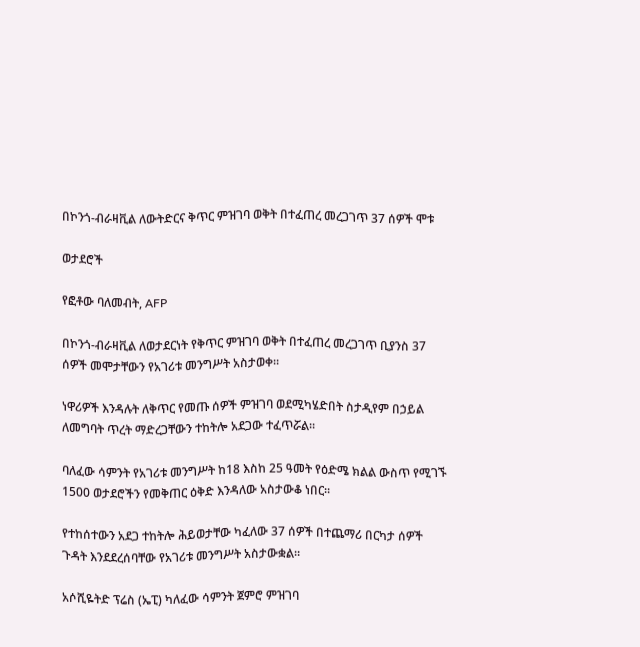በኮንጎ-ብራዛቪል ለውትድርና ቅጥር ምዝገባ ወቅት በተፈጠረ መረጋገጥ 37 ሰዎች ሞቱ

ወታደሮች

የፎቶው ባለመብት, AFP

በኮንጎ-ብራዛቪል ለወታደርነት የቅጥር ምዝገባ ወቅት በተፈጠረ መረጋገጥ ቢያንስ 37 ሰዎች መሞታቸውን የአገሪቱ መንግሥት አስታወቀ።

ነዋሪዎች እንዳሉት ለቅጥር የመጡ ሰዎች ምዝገባ ወደሚካሄድበት ስታዲየም በኃይል ለመግባት ጥረት ማድረጋቸውን ተከትሎ አደጋው ተፈጥሯል።

ባለፈው ሳምንት የአገሪቱ መንግሥት ከ18 እስከ 25 ዓመት የዕድሜ ክልል ውስጥ የሚገኙ 1500 ወታደሮችን የመቅጠር ዕቅድ እንዳለው አስታውቆ ነበር።

የተከሰተውን አደጋ ተከትሎ ሕይወታቸው ካፈለው 37 ሰዎች በተጨማሪ በርካታ ሰዎች ጉዳት እንደደረሰባቸው የአገሪቱ መንግሥት አስታውቋል።

አሶሺዬትድ ፕሬስ (ኤፒ) ካለፈው ሳምንት ጀምሮ ምዝገባ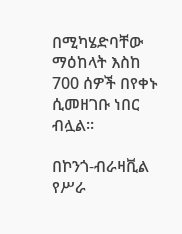በሚካሄድባቸው ማዕከላት እስከ 700 ሰዎች በየቀኑ ሲመዘገቡ ነበር ብሏል።

በኮንጎ-ብራዛቪል የሥራ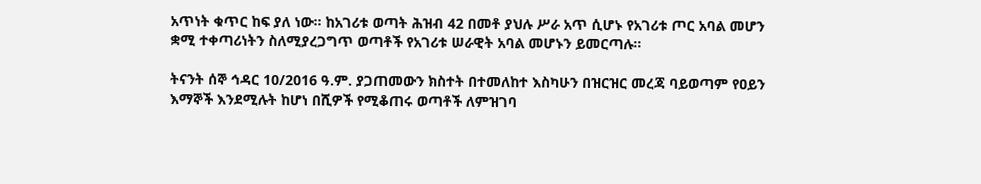አጥነት ቁጥር ከፍ ያለ ነው። ከአገሪቱ ወጣት ሕዝብ 42 በመቶ ያህሉ ሥራ አጥ ሲሆኑ የአገሪቱ ጦር አባል መሆን ቋሚ ተቀጣሪነትን ስለሚያረጋግጥ ወጣቶች የአገሪቱ ሠራዊት አባል መሆኑን ይመርጣሉ።

ትናንት ሰኞ ኅዳር 10/2016 ዓ.ም. ያጋጠመውን ክስተት በተመለከተ እስካሁን በዝርዝር መረጃ ባይወጣም የዐይን እማኞች እንደሚሉት ከሆነ በሺዎች የሚቆጠሩ ወጣቶች ለምዝገባ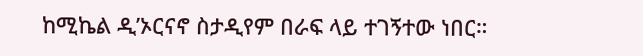ከሚኬል ዲ’ኦርናኖ ስታዲየም በራፍ ላይ ተገኝተው ነበር።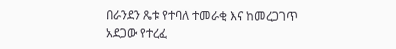በራንደን ጼቱ የተባለ ተመራቂ እና ከመረጋገጥ አደጋው የተረፈ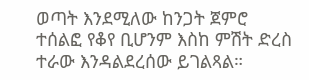ወጣት እንደሚለው ከንጋት ጀምሮ ተሰልፎ የቆየ ቢሆንም እስከ ምሽት ድረስ ተራው እንዳልደረሰው ይገልጻል።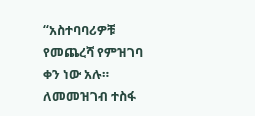“አስተባባሪዎቹ የመጨረሻ የምዝገባ ቀን ነው አሉ። ለመመዝገብ ተስፋ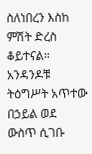ስለነበረን እስከ ምሽት ድረስ ቆይተናል። አንዳንዶቹ ትዕግሥት አጥተው በኃይል ወደ ውስጥ ሲገቡ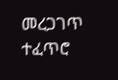መረጋገጥ ተፈጥሮ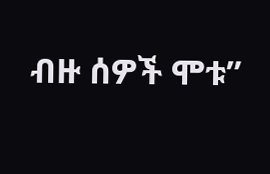ብዙ ሰዎች ሞቱ”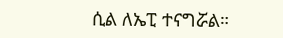ሲል ለኤፒ ተናግሯል።